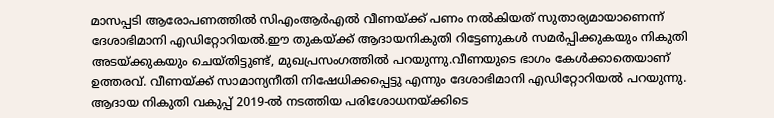മാസപ്പടി ആരോപണത്തില്‍ സിഎംആർഎൽ വീണയ്ക്ക് പണം നൽകിയത് സുതാര്യമായാണെന്ന് ദേശാഭിമാനി എഡിറ്റോറിയൽ.ഈ തുകയ്ക്ക് ആദായനികുതി റിട്ടേണുകള്‍ സമര്‍പ്പിക്കുകയും നികുതി അടയ്ക്കുകയും ചെയ്തിട്ടുണ്ട്‌, മുഖപ്രസംഗത്തില്‍ പറയുന്നു.വീണയുടെ ഭാഗം കേൾക്കാതെയാണ് ഉത്തരവ്. വീണയ്ക്ക് സാമാന്യനീതി നിഷേധിക്കപ്പെട്ടു എന്നും ദേശാഭിമാനി എഡിറ്റോറിയൽ പറയുന്നു.
ആദായ നികുതി വകുപ്പ് 2019-ല്‍ നടത്തിയ പരിശോധനയ്ക്കിടെ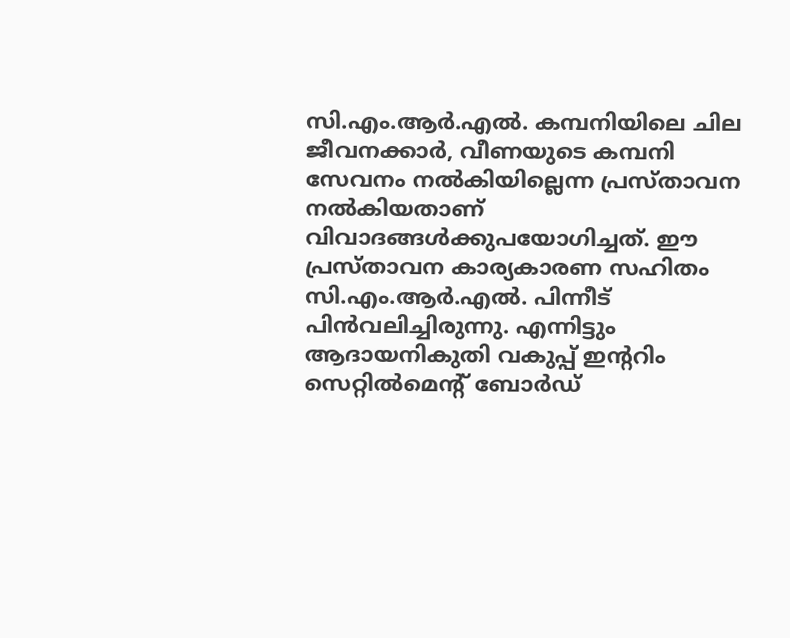സി.എം.ആര്‍.എല്‍. കമ്പനിയിലെ ചില ജീവനക്കാര്‍, വീണയുടെ കമ്പനി സേവനം നല്‍കിയില്ലെന്ന പ്രസ്താവന നല്‍കിയതാണ് വിവാദങ്ങള്‍ക്കുപയോഗിച്ചത്. ഈ പ്രസ്താവന കാര്യകാരണ സഹിതം സി.എം.ആര്‍.എല്‍. പിന്നീട് പിന്‍വലിച്ചിരുന്നു. എന്നിട്ടും ആദായനികുതി വകുപ്പ് ഇന്ററിം സെറ്റില്‍മെന്റ് ബോര്‍ഡ്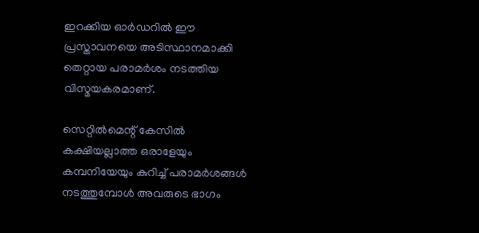ഇറക്കിയ ഓര്‍ഡറില്‍ ഈ പ്രസ്താവനയെ അടിസ്ഥാനമാക്കി തെറ്റായ പരാമര്‍ശം നടത്തിയ വിസ്മയകരമാണ്.

സെറ്റില്‍മെന്റ് കേസില്‍ കക്ഷിയല്ലാത്ത ഒരാളേയും കമ്പനിയേയും കുറിച്ച് പരാമര്‍ശങ്ങള്‍ നടത്തുമ്പോള്‍ അവരുടെ ഭാഗം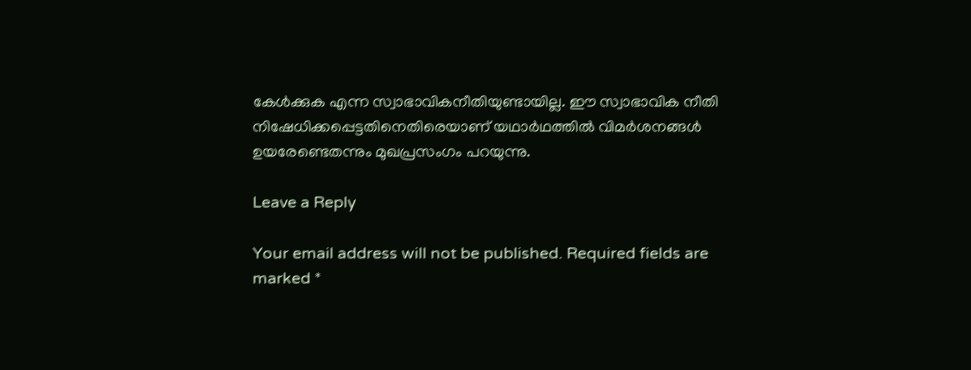കേള്‍ക്കുക എന്ന സ്വാഭാവികനീതിയുണ്ടായില്ല. ഈ സ്വാഭാവിക നീതി നിഷേധിക്കപ്പെട്ടതിനെതിരെയാണ് യഥാര്‍ഥത്തില്‍ വിമര്‍ശനങ്ങള്‍ ഉയരേണ്ടെതന്നും മുഖപ്രസംഗം പറയുന്നു.

Leave a Reply

Your email address will not be published. Required fields are marked *